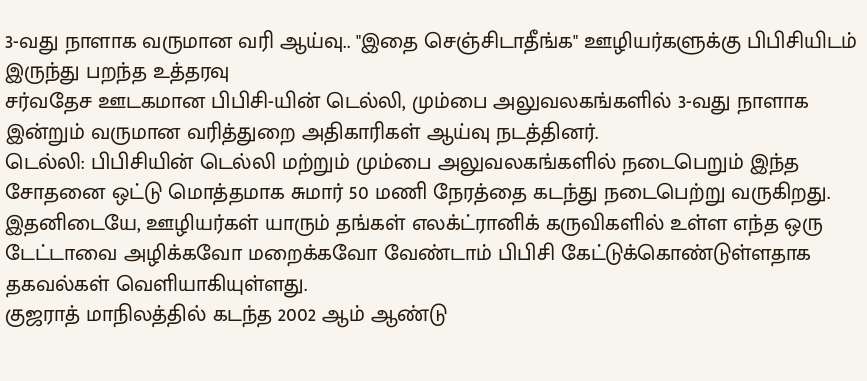3-வது நாளாக வருமான வரி ஆய்வு.. "இதை செஞ்சிடாதீங்க" ஊழியர்களுக்கு பிபிசியிடம் இருந்து பறந்த உத்தரவு
சர்வதேச ஊடகமான பிபிசி-யின் டெல்லி, மும்பை அலுவலகங்களில் 3-வது நாளாக இன்றும் வருமான வரித்துறை அதிகாரிகள் ஆய்வு நடத்தினர்.
டெல்லி: பிபிசியின் டெல்லி மற்றும் மும்பை அலுவலகங்களில் நடைபெறும் இந்த சோதனை ஒட்டு மொத்தமாக சுமார் 50 மணி நேரத்தை கடந்து நடைபெற்று வருகிறது. இதனிடையே, ஊழியர்கள் யாரும் தங்கள் எலக்ட்ரானிக் கருவிகளில் உள்ள எந்த ஒரு டேட்டாவை அழிக்கவோ மறைக்கவோ வேண்டாம் பிபிசி கேட்டுக்கொண்டுள்ளதாக தகவல்கள் வெளியாகியுள்ளது.
குஜராத் மாநிலத்தில் கடந்த 2002 ஆம் ஆண்டு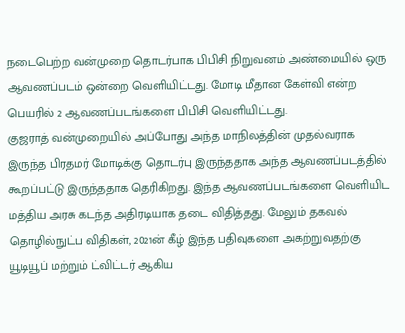நடைபெற்ற வன்முறை தொடர்பாக பிபிசி நிறுவனம் அண்மையில் ஒரு ஆவணப்படம் ஒன்றை வெளியிட்டது. மோடி மீதான கேள்வி என்ற பெயரில் 2 ஆவணப்படங்களை பிபிசி வெளியிட்டது.
குஜராத் வன்முறையில் அப்போது அந்த மாநிலத்தின் முதல்வராக இருந்த பிரதமர் மோடிக்கு தொடர்பு இருந்ததாக அந்த ஆவணப்படத்தில் கூறப்பட்டு இருந்ததாக தெரிகிறது. இந்த ஆவணப்படங்களை வெளியிட மத்திய அரசு கடந்த அதிரடியாக தடை விதித்தது. மேலும் தகவல் தொழில்நுட்ப விதிகள், 2021ன் கீழ் இந்த பதிவுகளை அகற்றுவதற்கு யூடியூப் மற்றும் ட்விட்டர் ஆகிய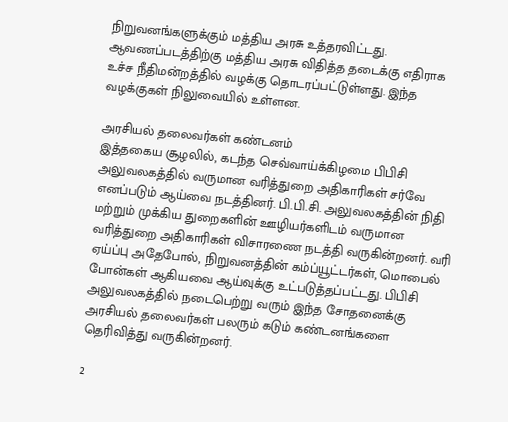நிறுவனங்களுக்கும் மத்திய அரசு உத்தரவிட்டது. ஆவணப்படத்திற்கு மத்திய அரசு விதித்த தடைக்கு எதிராக உச்ச நீதிமன்றத்தில் வழக்கு தொடரப்பட்டுள்ளது. இந்த வழக்குகள் நிலுவையில் உள்ளன.

அரசியல் தலைவர்கள் கண்டனம்
இத்தகைய சூழலில், கடந்த செவ்வாய்க்கிழமை பிபிசி அலுவலகத்தில் வருமான வரித்துறை அதிகாரிகள் சர்வே எனப்படும் ஆய்வை நடத்தினர். பி.பி.சி. அலுவலகத்தின் நிதி மற்றும் முக்கிய துறைகளின் ஊழியர்களிடம் வருமான வரித்துறை அதிகாரிகள் விசாரணை நடத்தி வருகின்றனர். வரி ஏய்ப்பு அதேபோல், நிறுவனத்தின் கம்ப்யூட்டர்கள், மொபைல் போன்கள் ஆகியவை ஆய்வுக்கு உட்படுத்தப்பட்டது. பிபிசி அலுவலகத்தில் நடைபெற்று வரும் இந்த சோதனைக்கு அரசியல் தலைவர்கள் பலரும் கடும் கண்டனங்களை தெரிவித்து வருகின்றனர்.

2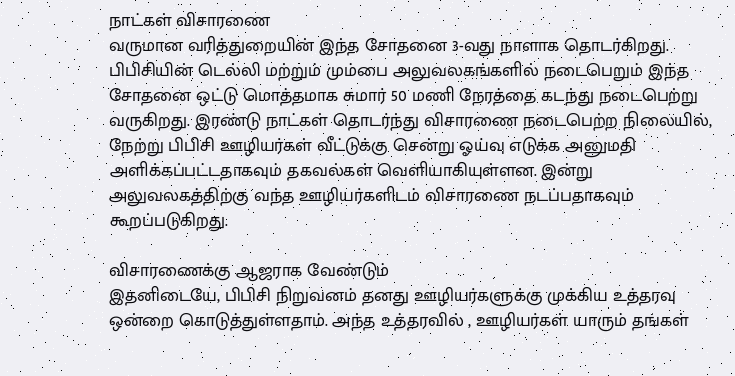நாட்கள் விசாரணை
வருமான வரித்துறையின் இந்த சோதனை 3-வது நாளாக தொடர்கிறது. பிபிசியின் டெல்லி மற்றும் மும்பை அலுவலகங்களில் நடைபெறும் இந்த சோதனை ஒட்டு மொத்தமாக சுமார் 50 மணி நேரத்தை கடந்து நடைபெற்று வருகிறது. இரண்டு நாட்கள் தொடர்ந்து விசாரணை நடைபெற்ற நிலையில், நேற்று பிபிசி ஊழியர்கள் வீட்டுக்கு சென்று ஓய்வு எடுக்க அனுமதி அளிக்கப்பட்டதாகவும் தகவல்கள் வெளியாகியுள்ளன. இன்று அலுவலகத்திற்கு வந்த ஊழியர்களிடம் விசாரணை நடப்பதாகவும் கூறப்படுகிறது.

விசாரணைக்கு ஆஜராக வேண்டும்
இதனிடையே, பிபிசி நிறுவனம் தனது ஊழியர்களுக்கு முக்கிய உத்தரவு ஒன்றை கொடுத்துள்ளதாம். அந்த உத்தரவில் , ஊழியர்கள் யாரும் தங்கள்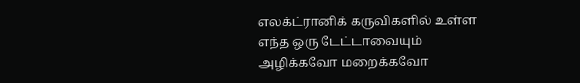எலக்ட்ரானிக் கருவிகளில் உள்ள எந்த ஒரு டேட்டாவையும் அழிக்கவோ மறைக்கவோ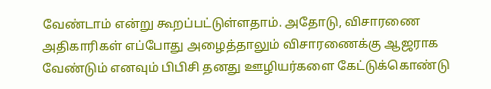வேண்டாம் என்று கூறப்பட்டுள்ளதாம். அதோடு, விசாரணை அதிகாரிகள் எப்போது அழைத்தாலும் விசாரணைக்கு ஆஜராக வேண்டும் எனவும் பிபிசி தனது ஊழியர்களை கேட்டுக்கொண்டு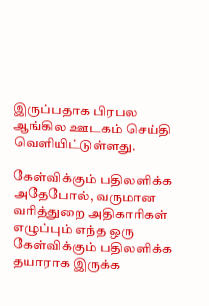இருப்பதாக பிரபல ஆங்கில ஊடகம் செய்தி வெளியிட்டுள்ளது.

கேள்விக்கும் பதிலளிக்க
அதேபோல், வருமான வரித்துறை அதிகாரிகள் எழுப்பும் எந்த ஒரு கேள்விக்கும் பதிலளிக்க தயாராக இருக்க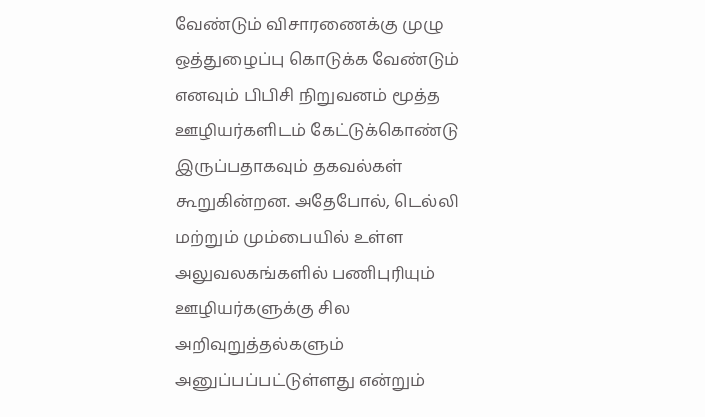வேண்டும் விசாரணைக்கு முழு ஒத்துழைப்பு கொடுக்க வேண்டும் எனவும் பிபிசி நிறுவனம் மூத்த ஊழியர்களிடம் கேட்டுக்கொண்டு இருப்பதாகவும் தகவல்கள் கூறுகின்றன. அதேபோல், டெல்லி மற்றும் மும்பையில் உள்ள அலுவலகங்களில் பணிபுரியும் ஊழியர்களுக்கு சில அறிவுறுத்தல்களும் அனுப்பப்பட்டுள்ளது என்றும்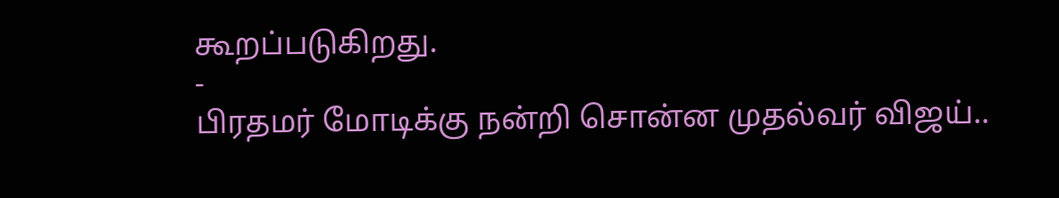கூறப்படுகிறது.
-
பிரதமர் மோடிக்கு நன்றி சொன்ன முதல்வர் விஜய்..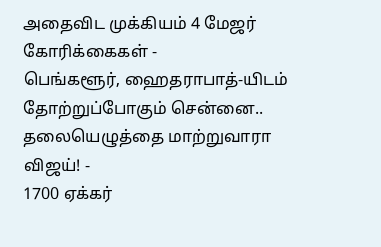அதைவிட முக்கியம் 4 மேஜர் கோரிக்கைகள் -
பெங்களூர், ஹைதராபாத்-யிடம் தோற்றுப்போகும் சென்னை.. தலையெழுத்தை மாற்றுவாரா விஜய்! -
1700 ஏக்கர்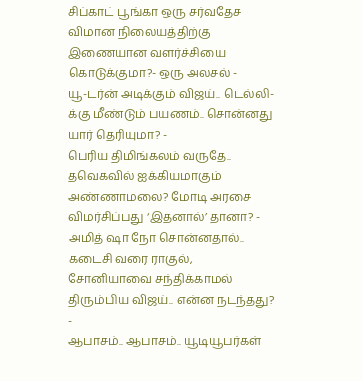சிப்காட் பூங்கா ஒரு சர்வதேச விமான நிலையத்திற்கு இணையான வளர்ச்சியை கொடுக்குமா?- ஒரு அலசல் -
யூ-டர்ன் அடிக்கும் விஜய்.. டெல்லி-க்கு மீண்டும் பயணம்.. சொன்னது யார் தெரியுமா? -
பெரிய திமிங்கலம் வருதே.. தவெகவில் ஐக்கியமாகும் அண்ணாமலை? மோடி அரசை விமர்சிப்பது ‘இதனால்’ தானா? -
அமித் ஷா நோ சொன்னதால்.. கடைசி வரை ராகுல், சோனியாவை சந்திக்காமல் திரும்பிய விஜய்.. என்ன நடந்தது? -
ஆபாசம்.. ஆபாசம்.. யூடியூபர்கள்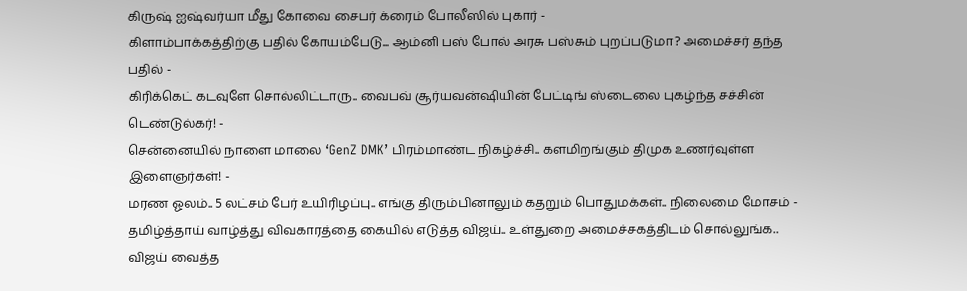கிருஷ் ஐஷ்வர்யா மீது கோவை சைபர் க்ரைம் போலீஸில் புகார் -
கிளாம்பாக்கத்திற்கு பதில் கோயம்பேடு... ஆம்னி பஸ் போல் அரசு பஸ்சும் புறப்படுமா? அமைச்சர் தந்த பதில் -
கிரிக்கெட் கடவுளே சொல்லிட்டாரு.. வைபவ் சூர்யவன்ஷியின் பேட்டிங் ஸ்டைலை புகழ்ந்த சச்சின் டெண்டுல்கர்! -
சென்னையில் நாளை மாலை ‘GenZ DMK’ பிரம்மாண்ட நிகழ்ச்சி.. களமிறங்கும் திமுக உணர்வுள்ள இளைஞர்கள்! -
மரண ஓலம்.. 5 லட்சம் பேர் உயிரிழப்பு.. எங்கு திரும்பினாலும் கதறும் பொதுமக்கள்.. நிலைமை மோசம் -
தமிழ்த்தாய் வாழ்த்து விவகாரத்தை கையில் எடுத்த விஜய்.. உள்துறை அமைச்சகத்திடம் சொல்லுங்க.. விஜய் வைத்த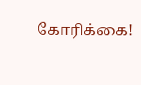கோரிக்கை!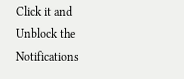Click it and Unblock the Notifications